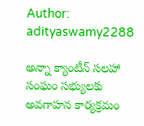Author: adityaswamy2288

అన్నా క్యాంటీన్ సలహా సంఘం సభ్యులకు అవగాహన కార్యక్రమం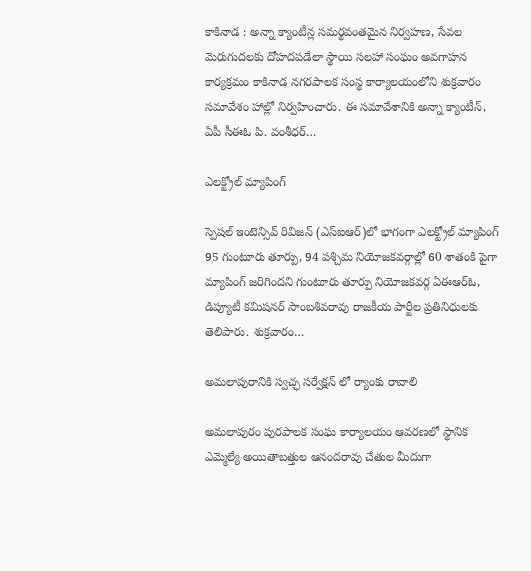కాకినాడ : అన్నా క్యాంటీన్ల సమర్థవంతమైన నిర్వహణ, సేవల మెరుగుదలకు దోహదపడేలా స్థాయి సలహా సంఘం అవగాహన కార్యక్రమం కాకినాడ నగరపాలక సంస్థ కార్యాలయంలోని శుక్రవారం సమావేశం హాల్లో నిర్వహించారు. ఈ సమావేశానికి అన్నా క్యాంటీన్, ఏపీ సీఈఓ పి. వంశీధర్…

ఎలక్ట్రోల్ మ్యాపింగ్

స్పెషల్ ఇంటెన్సివ్ రివిజన్ (ఎస్ఐఆర్)లో భాగంగా ఎలక్ట్రోల్ మ్యాపింగ్ 95 గుంటూరు తూర్పు, 94 పశ్చిమ నియోజకవర్గాల్లో 60 శాతంకి పైగా మ్యాపింగ్ జరిగిందని గుంటూరు తూర్పు నియోజకవర్గ ఏఈఆర్ఓ, డిప్యూటీ కమిషనర్ సాంబశివరావు రాజకీయ పార్టీల ప్రతినిధులకు తెలిపారు. శుక్రవారం…

అమలాపురానికి స్వచ్ఛ సర్వేక్షన్ లో ర్యాంకు రావాలి

అమలాపురం పురపాలక సంఘ కార్యాలయం ఆవరణలో స్థానిక ఎమ్మెల్యే అయితాబత్తుల ఆనందరావు చేతుల మీదుగా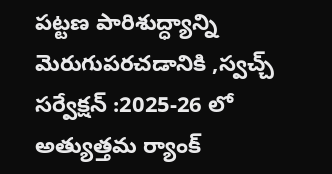పట్టణ పారిశుద్ధ్యాన్ని మెరుగుపరచడానికి ,స్వచ్చ్ సర్వేక్షన్ :2025-26 లో అత్యుత్తమ ర్యాంక్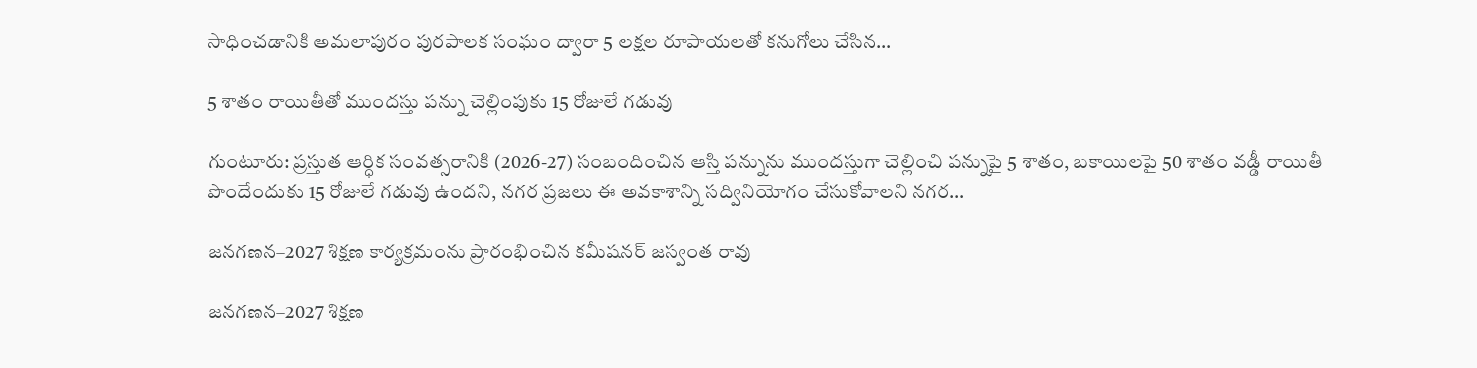సాధించడానికి అమలాపురం పురపాలక సంఘం ద్వారా 5 లక్షల రూపాయలతో కనుగోలు చేసిన…

5 శాతం రాయితీతో ముందస్తు పన్ను చెల్లింపుకు 15 రోజులే గడువు

గుంటూరు: ప్రస్తుత ఆర్ధిక సంవత్సరానికి (2026-27) సంబందించిన ఆస్తి పన్నును ముందస్తుగా చెల్లించి పన్నుపై 5 శాతం, బకాయిలపై 50 శాతం వడ్డీ రాయితీ పొందేందుకు 15 రోజులే గడువు ఉందని, నగర ప్రజలు ఈ అవకాశాన్ని సద్వినియోగం చేసుకోవాలని నగర…

జనగణన–2027 శిక్షణ కార్యక్రమంను ప్రారంభించిన కమీషనర్ జస్వంత రావు

జనగణన–2027 శిక్షణ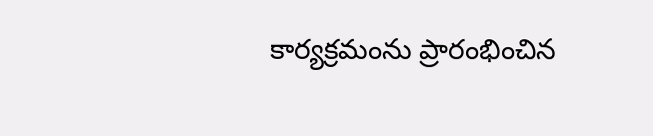కార్యక్రమంను ప్రారంభించిన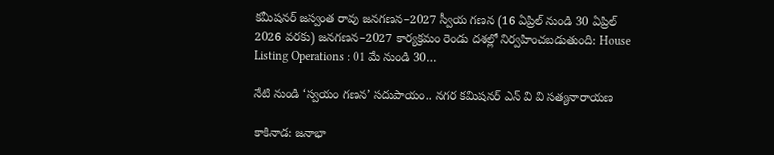కమీషనర్ జస్వంత రావు జనగణన–2027 స్వీయ గణన (16 ఏప్రిల్ నుండి 30 ఏప్రిల్ 2026 వరకు) జనగణన–2027 కార్యక్రమం రెండు దశల్లో నిర్వహించబడుతుంది: House Listing Operations : 01 మే నుండి 30…

నేటి నుండి ‘స్వయం గణన’ సదుపాయం.. నగర కమిషనర్ ఎన్ వి వి సత్యనారాయణ

కాకినాడ: జనాభా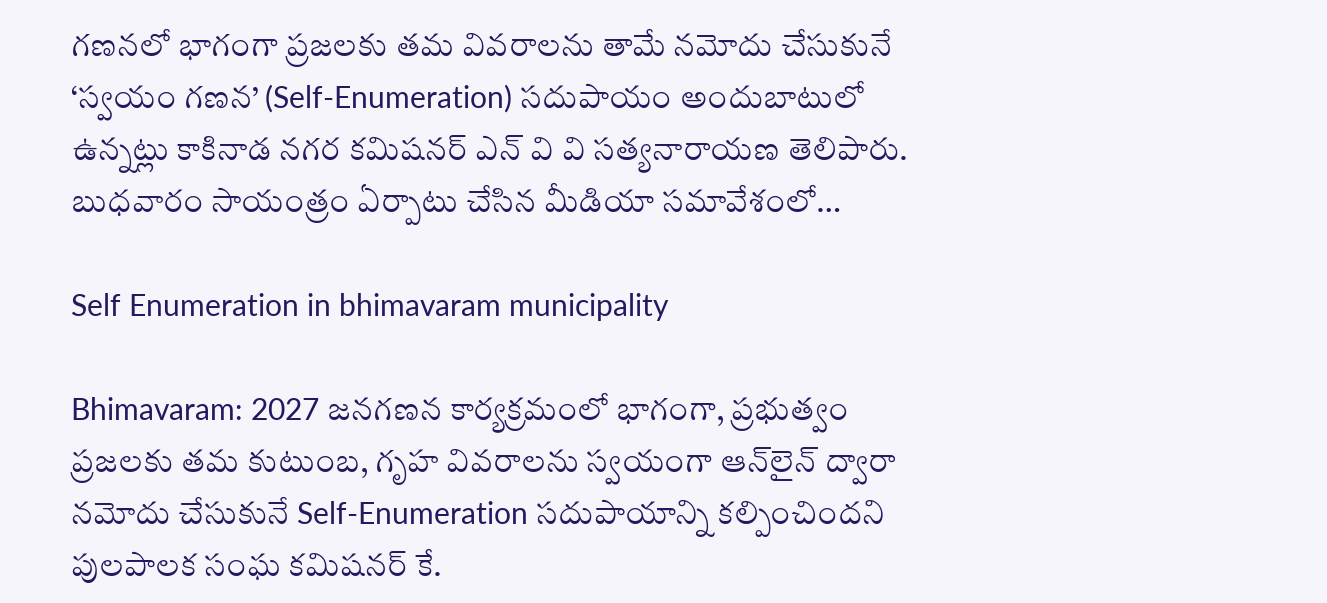గణనలో భాగంగా ప్రజలకు తమ వివరాలను తామే నమోదు చేసుకునే ‘స్వయం గణన’ (Self-Enumeration) సదుపాయం అందుబాటులో ఉన్నట్లు కాకినాడ నగర కమిషనర్ ఎన్ వి వి సత్యనారాయణ తెలిపారు. బుధవారం సాయంత్రం ఏర్పాటు చేసిన మీడియా సమావేశంలో…

Self Enumeration in bhimavaram municipality

Bhimavaram: 2027 జనగణన కార్యక్రమంలో భాగంగా, ప్రభుత్వం ప్రజలకు తమ కుటుంబ, గృహ వివరాలను స్వయంగా ఆన్‌లైన్ ద్వారా నమోదు చేసుకునే Self-Enumeration సదుపాయాన్ని కల్పించిందని పులపాలక సంఘ కమిషనర్ కే.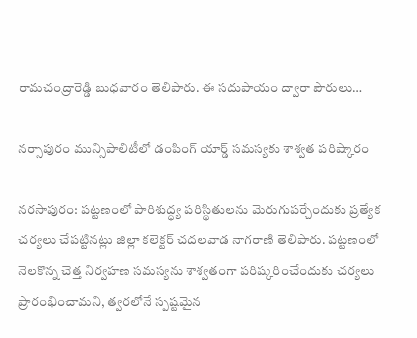రామచంద్రారెడ్డి బుధవారం తెలిపారు. ఈ సదుపాయం ద్వారా పౌరులు…

నర్సాపురం మున్సిపాలిటీలో డంపింగ్ యార్డ్ సమస్యకు శాశ్వత పరిష్కారం

నరసాపురం: పట్టణంలో పారిశుద్ధ్య పరిస్థితులను మెరుగుపర్చేందుకు ప్రత్యేక చర్యలు చేపట్టినట్లు జిల్లా కలెక్టర్ చదలవాడ నాగరాణి తెలిపారు. పట్టణంలో నెలకొన్న చెత్త నిర్వహణ సమస్యను శాశ్వతంగా పరిష్కరించేందుకు చర్యలు ప్రారంభించామని, త్వరలోనే స్పష్టమైన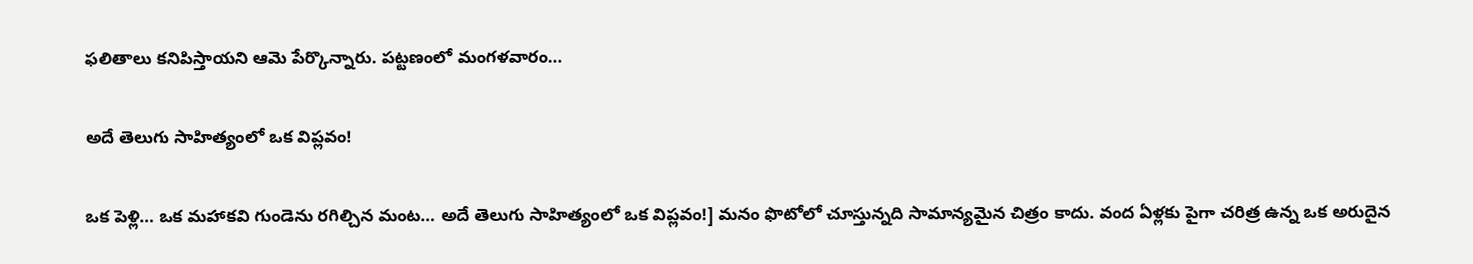ఫలితాలు కనిపిస్తాయని ఆమె పేర్కొన్నారు. పట్టణంలో మంగళవారం…

అదే తెలుగు సాహిత్యంలో ఒక విప్లవం!

ఒక పెళ్లి… ఒక మహాకవి గుండెను రగిల్చిన మంట… అదే తెలుగు సాహిత్యంలో ఒక విప్లవం!] మనం ఫొటోలో చూస్తున్నది సామాన్యమైన చిత్రం కాదు. వంద ఏళ్లకు పైగా చరిత్ర ఉన్న ఒక అరుదైన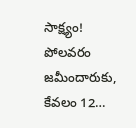సాక్ష్యం! పోలవరం జమీందారుకు, కేవలం 12…